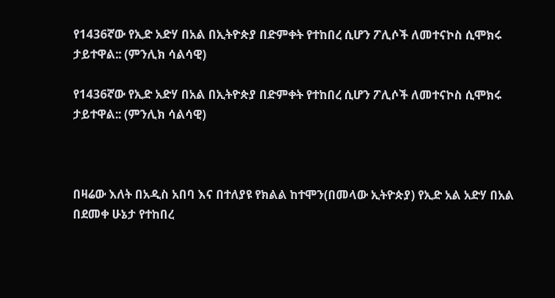የ1436ኛው የኢድ አድሃ በአል በኢትዮጵያ በድምቀት የተከበረ ሲሆን ፖሊሶች ለመተናኮስ ሲሞክሩ ታይተዋል:: (ምንሊክ ሳልሳዊ)

የ1436ኛው የኢድ አድሃ በአል በኢትዮጵያ በድምቀት የተከበረ ሲሆን ፖሊሶች ለመተናኮስ ሲሞክሩ ታይተዋል:: (ምንሊክ ሳልሳዊ)



በዛሬው እለት በአዲስ አበባ እና በተለያዩ የክልል ከተሞን(በመላው ኢትዮጵያ) የኢድ አል አድሃ በአል በደመቀ ሁኔታ የተከበረ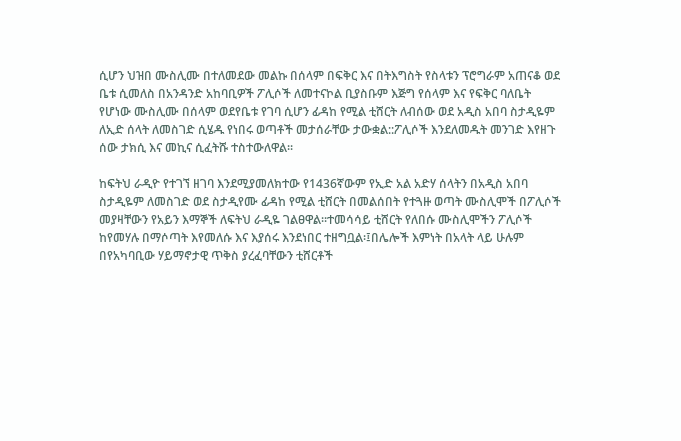ሲሆን ህዝበ ሙስሊሙ በተለመደው መልኩ በሰላም በፍቅር እና በትእግስት የስላቱን ፕሮግራም አጠናቆ ወደ ቤቱ ሲመለስ በአንዳንድ አከባቢዎች ፖሊሶች ለመተናኮል ቢያስቡም እጅግ የሰላም እና የፍቅር ባለቤት የሆነው ሙስሊሙ በሰላም ወደየቤቱ የገባ ሲሆን ፊዳከ የሚል ቲሸርት ለብሰው ወደ አዲስ አበባ ስታዲዬም ለኢድ ሰላት ለመስገድ ሲሄዱ የነበሩ ወጣቶች መታሰራቸው ታውቋል::ፖሊሶች እንደለመዱት መንገድ እየዘጉ ሰው ታክሲ እና መኪና ሲፈትሹ ተስተውለዋል፡፡

ከፍትህ ራዲዮ የተገኘ ዘገባ እንደሚያመለክተው የ1436ኛውም የኢድ አል አድሃ ሰላትን በአዲስ አበባ ስታዲዬም ለመስገድ ወደ ስታዲየሙ ፊዳከ የሚል ቲሸርት በመልሰበት የተጓዙ ወጣት ሙስሊሞች በፖሊሶች መያዛቸውን የአይን እማኞች ለፍትህ ራዲዬ ገልፀዋል፡፡ተመሳሳይ ቲሸርት የለበሱ ሙስሊሞችን ፖሊሶች ከየመሃሉ በማሶጣት እየመለሱ እና እያሰሩ እንደነበር ተዘግቧል፡፤በሌሎች እምነት በአላት ላይ ሁሉም በየአካባቢው ሃይማኖታዊ ጥቅስ ያረፈባቸውን ቲሸርቶች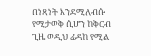በነጻነት እንደሚለብሱ የሚታወቅ ሲሆን ከቅርብ ጊዜ ወዲህ ፊዳከ የሚል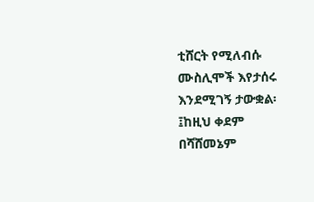ቲሸርት የሚለብሱ ሙስሊሞች እየታሰሩ እንደሚገኝ ታውቋል፡፤ከዚህ ቀደም በሻሸመኔም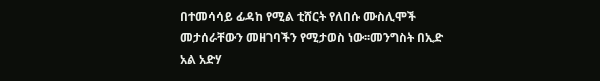በተመሳሳይ ፊዳከ የሚል ቲሸርት የለበሱ ሙስሊሞች መታሰራቸውን መዘገባችን የሚታወስ ነው፡፡መንግስት በኢድ አል አድሃ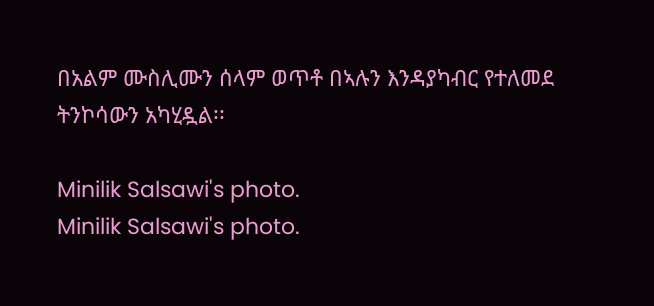በአልም ሙስሊሙን ሰላም ወጥቶ በኣሉን እንዳያካብር የተለመደ ትንኮሳውን አካሂዷል፡፡

Minilik Salsawi's photo.
Minilik Salsawi's photo.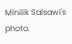Minilik Salsawi's photo.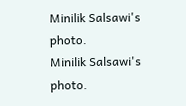Minilik Salsawi's photo.
Minilik Salsawi's photo.